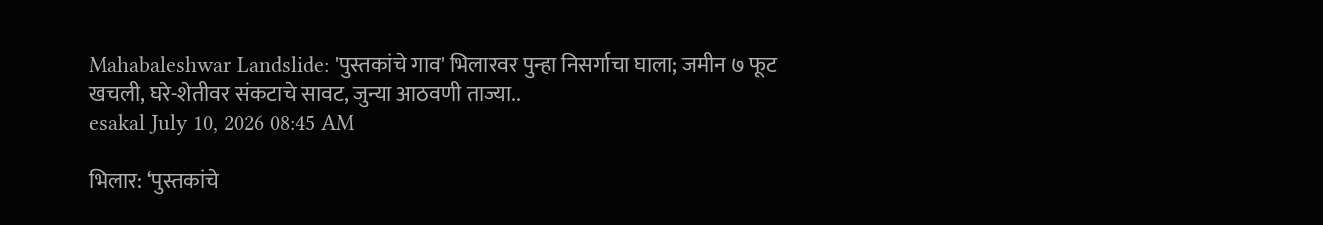Mahabaleshwar Landslide: 'पुस्तकांचे गाव' भिलारवर पुन्हा निसर्गाचा घाला; जमीन ७ फूट खचली, घरे-शेतीवर संकटाचे सावट, जुन्या आठवणी ताज्या..
esakal July 10, 2026 08:45 AM

भिलार: ‘पुस्तकांचे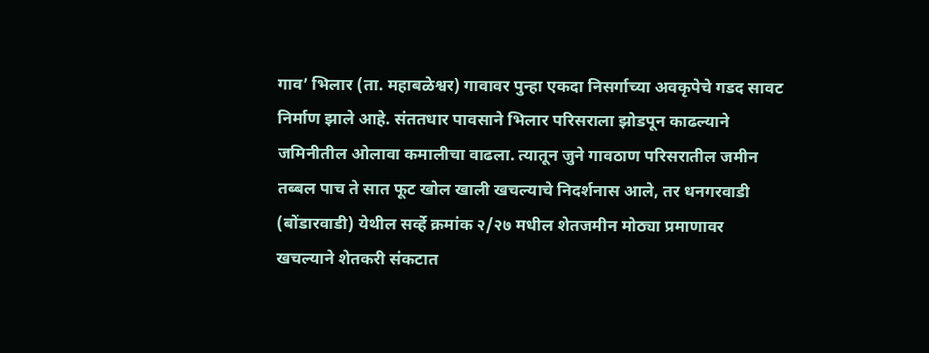गाव’ भिलार (ता. महाबळेश्वर) गावावर पुन्हा एकदा निसर्गाच्या अवकृपेचे गडद सावट निर्माण झाले आहे. संततधार पावसाने भिलार परिसराला झोडपून काढल्‍याने जमिनीतील ओलावा कमालीचा वाढला. त्‍यातून जुने गावठाण परिसरातील जमीन तब्बल पाच ते सात फूट खोल खाली खचल्याचे निदर्शनास आले, तर धनगरवाडी (बोंडारवाडी) येथील सर्व्हे क्रमांक २/२७ मधील शेतजमीन मोठ्या प्रमाणावर खचल्याने शेतकरी संकटात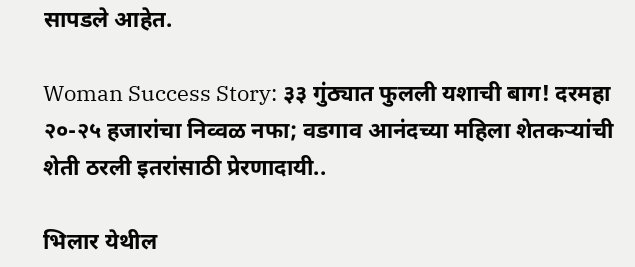सापडले आहेत.

Woman Success Story: ३३ गुंठ्यात फुलली यशाची बाग! दरमहा २०-२५ हजारांचा निव्वळ नफा; वडगाव आनंदच्या महिला शेतकऱ्यांची शेती ठरली इतरांसाठी प्रेरणादायी..

भिलार येथील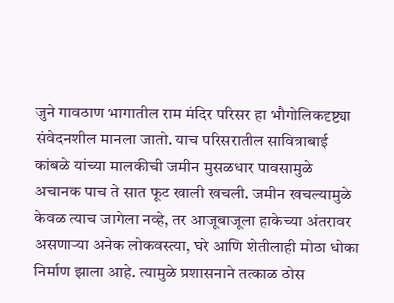जुने गावठाण भागातील राम मंदिर परिसर हा भौगोलिकदृष्ट्या संवेदनशील मानला जातो. याच परिसरातील सावित्राबाई कांबळे यांच्या मालकीची जमीन मुसळधार पावसामुळे अचानक पाच ते सात फूट खाली खचली. जमीन खचल्यामुळे केवळ त्याच जागेला नव्हे, तर आजूबाजूला हाकेच्या अंतरावर असणाऱ्या अनेक लोकवस्त्या, घरे आणि शेतीलाही मोठा धोका निर्माण झाला आहे. त्यामुळे प्रशासनाने तत्काळ ठोस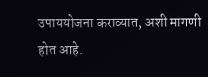उपाययोजना कराव्यात, अशी मागणी होत आहे.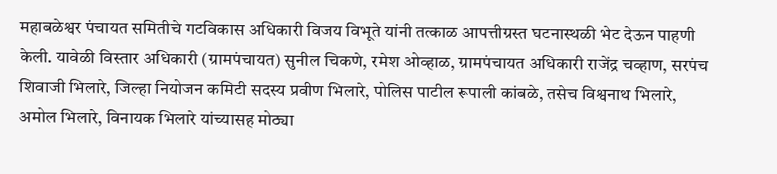महाबळेश्वर पंचायत समितीचे गटविकास अधिकारी विजय विभूते यांनी तत्काळ आपत्तीग्रस्त घटनास्थळी भेट देऊन पाहणी केली. यावेळी विस्तार अधिकारी (ग्रामपंचायत) सुनील चिकणे, रमेश ओव्हाळ, ग्रामपंचायत अधिकारी राजेंद्र चव्हाण, सरपंच शिवाजी भिलारे, जिल्हा नियोजन कमिटी सदस्य प्रवीण भिलारे, पोलिस पाटील रूपाली कांबळे, तसेच विश्वनाथ भिलारे, अमोल भिलारे, विनायक भिलारे यांच्यासह मोठ्या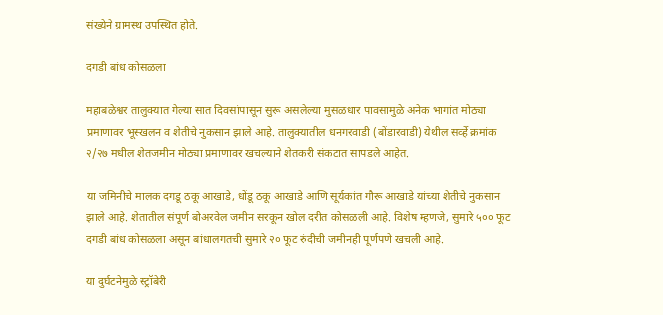संख्येने ग्रामस्थ उपस्थित होते.

दगडी बांध कोसळला

महाबळेश्वर तालुक्यात गेल्या सात दिवसांपासून सुरू असलेल्या मुसळधार पावसामुळे अनेक भागांत मोठ्या प्रमाणावर भूस्खलन व शेतीचे नुकसान झाले आहे. तालुक्यातील धनगरवाडी (बोंडारवाडी) येथील सर्व्हे क्रमांक २/२७ मधील शेतजमीन मोठ्या प्रमाणावर खचल्याने शेतकरी संकटात सापडले आहेत.

या जमिनीचे मालक दगडू ठकू आखाडे, धोंडू ठकू आखाडे आणि सूर्यकांत गौरू आखाडे यांच्या शेतीचे नुकसान झाले आहे. शेतातील संपूर्ण बोअरवेल जमीन सरकून खोल दरीत कोसळली आहे. विशेष म्हणजे, सुमारे ५०० फूट दगडी बांध कोसळला असून बांधालगतची सुमारे २० फूट रुंदीची जमीनही पूर्णपणे खचली आहे.

या दुर्घटनेमुळे स्ट्रॉबेरी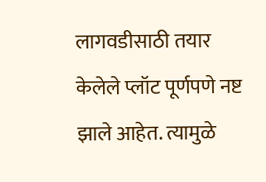लागवडीसाठी तयार केलेले प्लॉट पूर्णपणे नष्ट झाले आहेत. त्यामुळे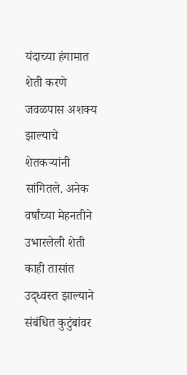यंदाच्या हंगामात शेती करणे जवळपास अशक्य झाल्याचे शेतकऱ्यांनी सांगितले. अनेक वर्षांच्या मेहनतीने उभारलेली शेती काही तासांत उद्ध्वस्त झाल्याने संबंधित कुटुंबांवर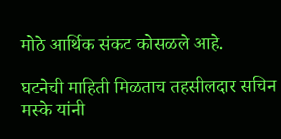मोठे आर्थिक संकट कोसळले आहे.

घटनेची माहिती मिळताच तहसीलदार सचिन मस्के यांनी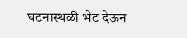घटनास्थळी भेट देऊन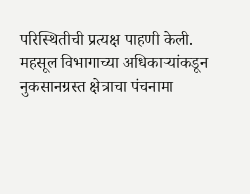परिस्थितीची प्रत्यक्ष पाहणी केली. महसूल विभागाच्या अधिकाऱ्यांकडून नुकसानग्रस्त क्षेत्राचा पंचनामा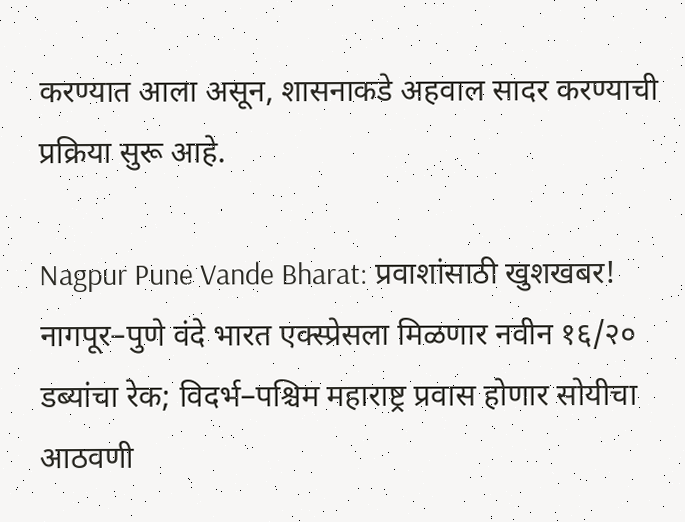करण्यात आला असून, शासनाकडे अहवाल सादर करण्याची प्रक्रिया सुरू आहे.

Nagpur Pune Vande Bharat: प्रवाशांसाठी खुशखबर! नागपूर–पुणे वंदे भारत एक्स्प्रेसला मिळणार नवीन १६/२० डब्यांचा रेक; विदर्भ–पश्चिम महाराष्ट्र प्रवास होणार सोयीचा आठवणी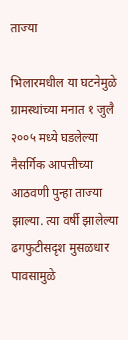ताज्या

भिलारमधील या घटनेमुळे ग्रामस्थांच्या मनात १ जुलै २००५ मध्‍ये घडलेल्या नैसर्गिक आपत्तीच्या आठवणी पुन्हा ताज्या झाल्या. त्या वर्षी झालेल्या ढगफुटीसदृश मुसळधार पावसामुळे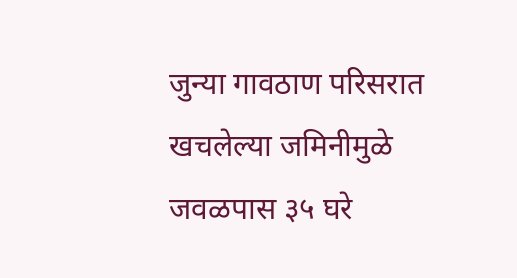जुन्या गावठाण परिसरात खचलेल्‍या जमिनीमुळे जवळपास ३५ घरे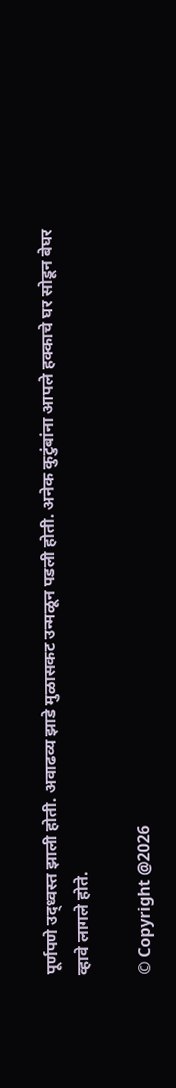पूर्णपणे उद्ध्वस्त झाली होती. अवाढव्य झाडे मुळासकट उन्मळून पडली होती. अनेक कुटुंबांना आपले हक्काचे घर सोडून बेघर व्हावे लागले होते.

© Copyright @2026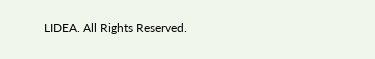LIDEA. All Rights Reserved.